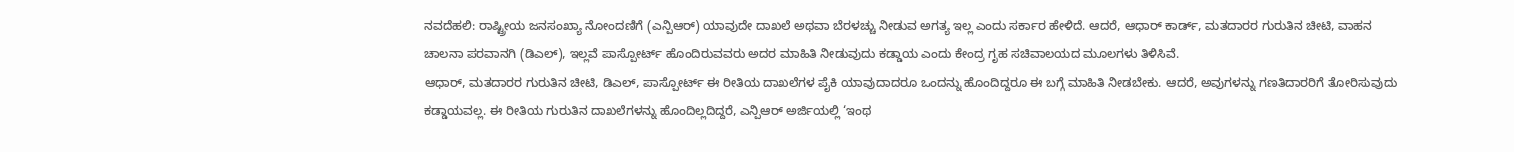ನವದೆಹಲಿ: ರಾಷ್ಟ್ರೀಯ ಜನಸಂಖ್ಯಾ ನೋಂದಣಿಗೆ (ಎನ್ಪಿಆರ್) ಯಾವುದೇ ದಾಖಲೆ ಅಥವಾ ಬೆರಳಚ್ಚು ನೀಡುವ ಅಗತ್ಯ ಇಲ್ಲ ಎಂದು ಸರ್ಕಾರ ಹೇಳಿದೆ. ಆದರೆ, ಆಧಾರ್ ಕಾರ್ಡ್, ಮತದಾರರ ಗುರುತಿನ ಚೀಟಿ, ವಾಹನ ಚಾಲನಾ ಪರವಾನಗಿ (ಡಿಎಲ್), ಇಲ್ಲವೆ ಪಾಸ್ಪೋರ್ಟ್ ಹೊಂದಿರುವವರು ಅದರ ಮಾಹಿತಿ ನೀಡುವುದು ಕಡ್ಡಾಯ ಎಂದು ಕೇಂದ್ರ ಗೃಹ ಸಚಿವಾಲಯದ ಮೂಲಗಳು ತಿಳಿಸಿವೆ.
ಆಧಾರ್, ಮತದಾರರ ಗುರುತಿನ ಚೀಟಿ, ಡಿಎಲ್, ಪಾಸ್ಪೋರ್ಟ್ ಈ ರೀತಿಯ ದಾಖಲೆಗಳ ಪೈಕಿ ಯಾವುದಾದರೂ ಒಂದನ್ನು ಹೊಂದಿದ್ದರೂ ಈ ಬಗ್ಗೆ ಮಾಹಿತಿ ನೀಡಬೇಕು. ಆದರೆ, ಅವುಗಳನ್ನು ಗಣತಿದಾರರಿಗೆ ತೋರಿಸುವುದು ಕಡ್ಡಾಯವಲ್ಲ. ಈ ರೀತಿಯ ಗುರುತಿನ ದಾಖಲೆಗಳನ್ನು ಹೊಂದಿಲ್ಲದಿದ್ದರೆ, ಎನ್ಪಿಆರ್ ಅರ್ಜಿಯಲ್ಲಿ ‘ಇಂಥ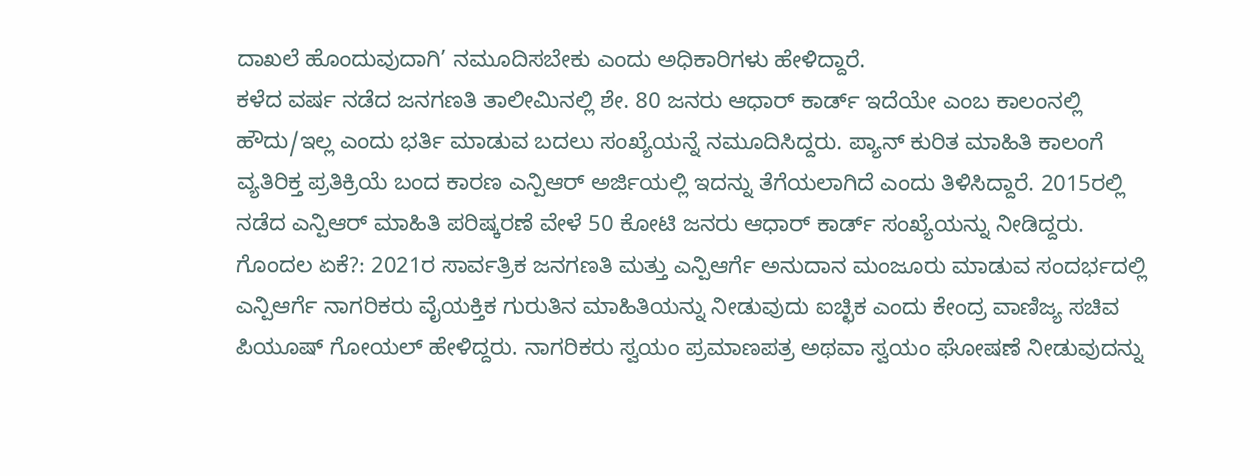ದಾಖಲೆ ಹೊಂದುವುದಾಗಿ’ ನಮೂದಿಸಬೇಕು ಎಂದು ಅಧಿಕಾರಿಗಳು ಹೇಳಿದ್ದಾರೆ.
ಕಳೆದ ವರ್ಷ ನಡೆದ ಜನಗಣತಿ ತಾಲೀಮಿನಲ್ಲಿ ಶೇ. 80 ಜನರು ಆಧಾರ್ ಕಾರ್ಡ್ ಇದೆಯೇ ಎಂಬ ಕಾಲಂನಲ್ಲಿ ಹೌದು/ಇಲ್ಲ ಎಂದು ಭರ್ತಿ ಮಾಡುವ ಬದಲು ಸಂಖ್ಯೆಯನ್ನೆ ನಮೂದಿಸಿದ್ದರು. ಪ್ಯಾನ್ ಕುರಿತ ಮಾಹಿತಿ ಕಾಲಂಗೆ ವ್ಯತಿರಿಕ್ತ ಪ್ರತಿಕ್ರಿಯೆ ಬಂದ ಕಾರಣ ಎನ್ಪಿಆರ್ ಅರ್ಜಿಯಲ್ಲಿ ಇದನ್ನು ತೆಗೆಯಲಾಗಿದೆ ಎಂದು ತಿಳಿಸಿದ್ದಾರೆ. 2015ರಲ್ಲಿ ನಡೆದ ಎನ್ಪಿಆರ್ ಮಾಹಿತಿ ಪರಿಷ್ಕರಣೆ ವೇಳೆ 50 ಕೋಟಿ ಜನರು ಆಧಾರ್ ಕಾರ್ಡ್ ಸಂಖ್ಯೆಯನ್ನು ನೀಡಿದ್ದರು.
ಗೊಂದಲ ಏಕೆ?: 2021ರ ಸಾರ್ವತ್ರಿಕ ಜನಗಣತಿ ಮತ್ತು ಎನ್ಪಿಆರ್ಗೆ ಅನುದಾನ ಮಂಜೂರು ಮಾಡುವ ಸಂದರ್ಭದಲ್ಲಿ ಎನ್ಪಿಆರ್ಗೆ ನಾಗರಿಕರು ವೈಯಕ್ತಿಕ ಗುರುತಿನ ಮಾಹಿತಿಯನ್ನು ನೀಡುವುದು ಐಚ್ಛಿಕ ಎಂದು ಕೇಂದ್ರ ವಾಣಿಜ್ಯ ಸಚಿವ ಪಿಯೂಷ್ ಗೋಯಲ್ ಹೇಳಿದ್ದರು. ನಾಗರಿಕರು ಸ್ವಯಂ ಪ್ರಮಾಣಪತ್ರ ಅಥವಾ ಸ್ವಯಂ ಘೋಷಣೆ ನೀಡುವುದನ್ನು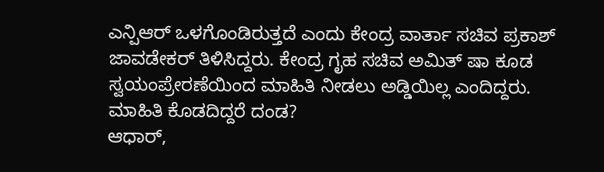ಎನ್ಪಿಆರ್ ಒಳಗೊಂಡಿರುತ್ತದೆ ಎಂದು ಕೇಂದ್ರ ವಾರ್ತಾ ಸಚಿವ ಪ್ರಕಾಶ್ ಜಾವಡೇಕರ್ ತಿಳಿಸಿದ್ದರು. ಕೇಂದ್ರ ಗೃಹ ಸಚಿವ ಅಮಿತ್ ಷಾ ಕೂಡ ಸ್ವಯಂಪ್ರೇರಣೆಯಿಂದ ಮಾಹಿತಿ ನೀಡಲು ಅಡ್ಡಿಯಿಲ್ಲ ಎಂದಿದ್ದರು.
ಮಾಹಿತಿ ಕೊಡದಿದ್ದರೆ ದಂಡ?
ಆಧಾರ್,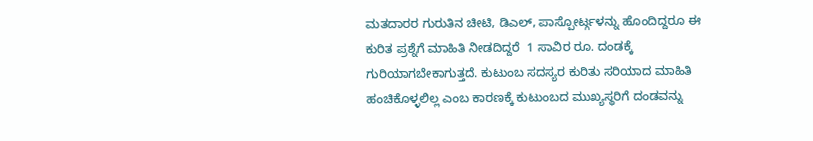ಮತದಾರರ ಗುರುತಿನ ಚೀಟಿ, ಡಿಎಲ್, ಪಾಸ್ಪೋರ್ಟ್ಗಳನ್ನು ಹೊಂದಿದ್ದರೂ ಈ ಕುರಿತ ಪ್ರಶ್ನೆಗೆ ಮಾಹಿತಿ ನೀಡದಿದ್ದರೆ  1 ಸಾವಿರ ರೂ. ದಂಡಕ್ಕೆ ಗುರಿಯಾಗಬೇಕಾಗುತ್ತದೆ. ಕುಟುಂಬ ಸದಸ್ಯರ ಕುರಿತು ಸರಿಯಾದ ಮಾಹಿತಿ ಹಂಚಿಕೊಳ್ಳಲಿಲ್ಲ ಎಂಬ ಕಾರಣಕ್ಕೆ ಕುಟುಂಬದ ಮುಖ್ಯಸ್ಥರಿಗೆ ದಂಡವನ್ನು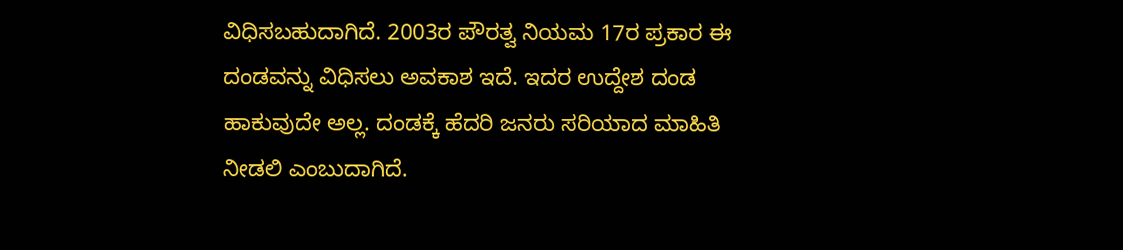ವಿಧಿಸಬಹುದಾಗಿದೆ. 2003ರ ಪೌರತ್ವ ನಿಯಮ 17ರ ಪ್ರಕಾರ ಈ ದಂಡವನ್ನು ವಿಧಿಸಲು ಅವಕಾಶ ಇದೆ. ಇದರ ಉದ್ದೇಶ ದಂಡ ಹಾಕುವುದೇ ಅಲ್ಲ. ದಂಡಕ್ಕೆ ಹೆದರಿ ಜನರು ಸರಿಯಾದ ಮಾಹಿತಿ ನೀಡಲಿ ಎಂಬುದಾಗಿದೆ.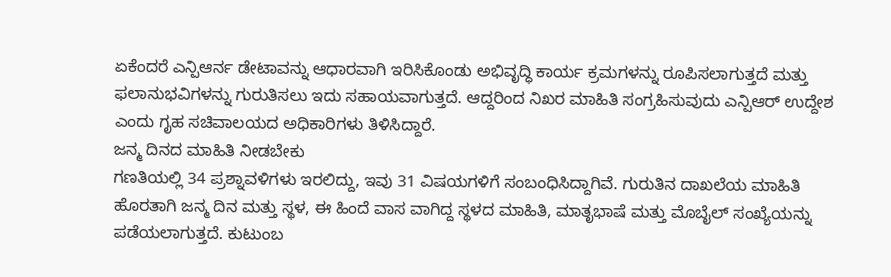ಏಕೆಂದರೆ ಎನ್ಪಿಆರ್ನ ಡೇಟಾವನ್ನು ಆಧಾರವಾಗಿ ಇರಿಸಿಕೊಂಡು ಅಭಿವೃದ್ಧಿ ಕಾರ್ಯ ಕ್ರಮಗಳನ್ನು ರೂಪಿಸಲಾಗುತ್ತದೆ ಮತ್ತು ಫಲಾನುಭವಿಗಳನ್ನು ಗುರುತಿಸಲು ಇದು ಸಹಾಯವಾಗುತ್ತದೆ. ಆದ್ದರಿಂದ ನಿಖರ ಮಾಹಿತಿ ಸಂಗ್ರಹಿಸುವುದು ಎನ್ಪಿಆರ್ ಉದ್ದೇಶ ಎಂದು ಗೃಹ ಸಚಿವಾಲಯದ ಅಧಿಕಾರಿಗಳು ತಿಳಿಸಿದ್ದಾರೆ.
ಜನ್ಮ ದಿನದ ಮಾಹಿತಿ ನೀಡಬೇಕು
ಗಣತಿಯಲ್ಲಿ 34 ಪ್ರಶ್ನಾವಳಿಗಳು ಇರಲಿದ್ದು, ಇವು 31 ವಿಷಯಗಳಿಗೆ ಸಂಬಂಧಿಸಿದ್ದಾಗಿವೆ. ಗುರುತಿನ ದಾಖಲೆಯ ಮಾಹಿತಿ ಹೊರತಾಗಿ ಜನ್ಮ ದಿನ ಮತ್ತು ಸ್ಥಳ, ಈ ಹಿಂದೆ ವಾಸ ವಾಗಿದ್ದ ಸ್ಥಳದ ಮಾಹಿತಿ, ಮಾತೃಭಾಷೆ ಮತ್ತು ಮೊಬೈಲ್ ಸಂಖ್ಯೆಯನ್ನು ಪಡೆಯಲಾಗುತ್ತದೆ. ಕುಟುಂಬ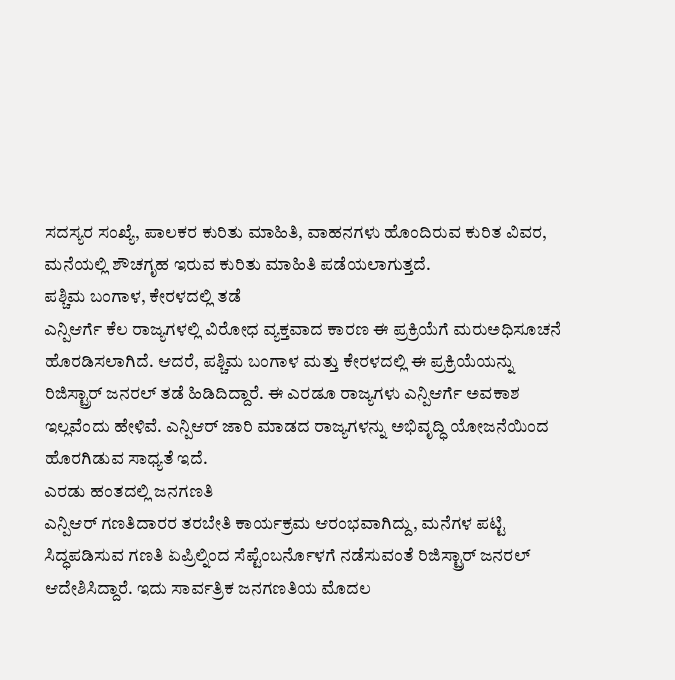ಸದಸ್ಯರ ಸಂಖ್ಯೆ, ಪಾಲಕರ ಕುರಿತು ಮಾಹಿತಿ, ವಾಹನಗಳು ಹೊಂದಿರುವ ಕುರಿತ ವಿವರ, ಮನೆಯಲ್ಲಿ ಶೌಚಗೃಹ ಇರುವ ಕುರಿತು ಮಾಹಿತಿ ಪಡೆಯಲಾಗುತ್ತದೆ.
ಪಶ್ಚಿಮ ಬಂಗಾಳ, ಕೇರಳದಲ್ಲಿ ತಡೆ
ಎನ್ಪಿಆರ್ಗೆ ಕೆಲ ರಾಜ್ಯಗಳಲ್ಲಿ ವಿರೋಧ ವ್ಯಕ್ತವಾದ ಕಾರಣ ಈ ಪ್ರಕ್ರಿಯೆಗೆ ಮರುಅಧಿಸೂಚನೆ ಹೊರಡಿಸಲಾಗಿದೆ. ಆದರೆ, ಪಶ್ಚಿಮ ಬಂಗಾಳ ಮತ್ತು ಕೇರಳದಲ್ಲಿ ಈ ಪ್ರಕ್ರಿಯೆಯನ್ನು ರಿಜಿಸ್ಟ್ರಾರ್ ಜನರಲ್ ತಡೆ ಹಿಡಿದಿದ್ದಾರೆ. ಈ ಎರಡೂ ರಾಜ್ಯಗಳು ಎನ್ಪಿಆರ್ಗೆ ಅವಕಾಶ ಇಲ್ಲವೆಂದು ಹೇಳಿವೆ. ಎನ್ಪಿಆರ್ ಜಾರಿ ಮಾಡದ ರಾಜ್ಯಗಳನ್ನು ಅಭಿವೃದ್ಧಿ ಯೋಜನೆಯಿಂದ ಹೊರಗಿಡುವ ಸಾಧ್ಯತೆ ಇದೆ.
ಎರಡು ಹಂತದಲ್ಲಿ ಜನಗಣತಿ
ಎನ್ಪಿಆರ್ ಗಣತಿದಾರರ ತರಬೇತಿ ಕಾರ್ಯಕ್ರಮ ಆರಂಭವಾಗಿದ್ದು, ಮನೆಗಳ ಪಟ್ಟಿ ಸಿದ್ಧಪಡಿಸುವ ಗಣತಿ ಏಪ್ರಿಲ್ನಿಂದ ಸೆಪ್ಟೆಂಬರ್ನೊಳಗೆ ನಡೆಸುವಂತೆ ರಿಜಿಸ್ಟ್ರಾರ್ ಜನರಲ್ ಆದೇಶಿಸಿದ್ದಾರೆ. ಇದು ಸಾರ್ವತ್ರಿಕ ಜನಗಣತಿಯ ಮೊದಲ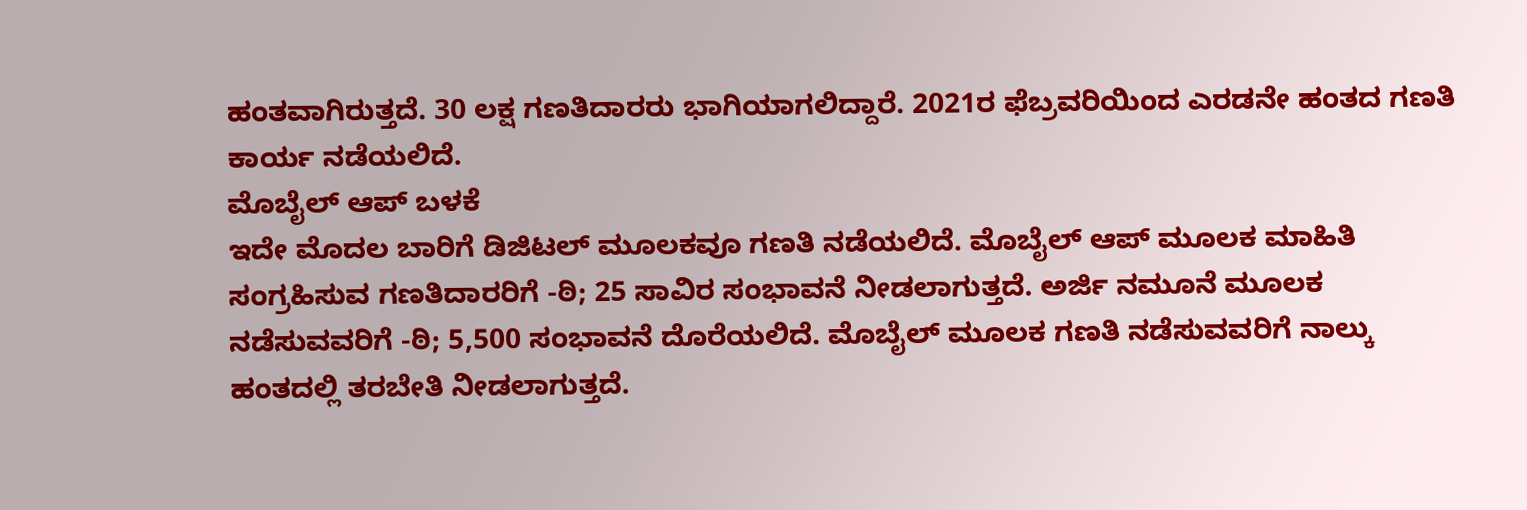ಹಂತವಾಗಿರುತ್ತದೆ. 30 ಲಕ್ಷ ಗಣತಿದಾರರು ಭಾಗಿಯಾಗಲಿದ್ದಾರೆ. 2021ರ ಫೆಬ್ರವರಿಯಿಂದ ಎರಡನೇ ಹಂತದ ಗಣತಿ ಕಾರ್ಯ ನಡೆಯಲಿದೆ.
ಮೊಬೈಲ್ ಆಪ್ ಬಳಕೆ
ಇದೇ ಮೊದಲ ಬಾರಿಗೆ ಡಿಜಿಟಲ್ ಮೂಲಕವೂ ಗಣತಿ ನಡೆಯಲಿದೆ. ಮೊಬೈಲ್ ಆಪ್ ಮೂಲಕ ಮಾಹಿತಿ ಸಂಗ್ರಹಿಸುವ ಗಣತಿದಾರರಿಗೆ -ಠಿ; 25 ಸಾವಿರ ಸಂಭಾವನೆ ನೀಡಲಾಗುತ್ತದೆ. ಅರ್ಜಿ ನಮೂನೆ ಮೂಲಕ ನಡೆಸುವವರಿಗೆ -ಠಿ; 5,500 ಸಂಭಾವನೆ ದೊರೆಯಲಿದೆ. ಮೊಬೈಲ್ ಮೂಲಕ ಗಣತಿ ನಡೆಸುವವರಿಗೆ ನಾಲ್ಕು ಹಂತದಲ್ಲಿ ತರಬೇತಿ ನೀಡಲಾಗುತ್ತದೆ.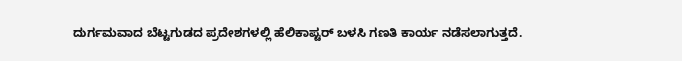ದುರ್ಗಮವಾದ ಬೆಟ್ಟಗುಡದ ಪ್ರದೇಶಗಳಲ್ಲಿ ಹೆಲಿಕಾಪ್ಟರ್ ಬಳಸಿ ಗಣತಿ ಕಾರ್ಯ ನಡೆಸಲಾಗುತ್ತದೆ.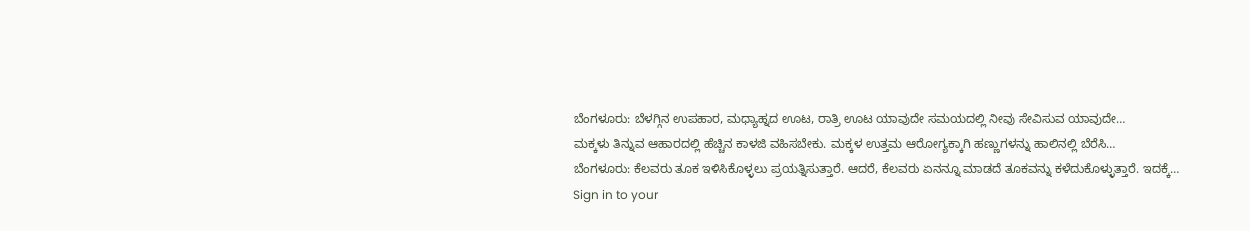ಬೆಂಗಳೂರು: ಬೆಳಗ್ಗಿನ ಉಪಹಾರ, ಮಧ್ಯಾಹ್ನದ ಊಟ, ರಾತ್ರಿ ಊಟ ಯಾವುದೇ ಸಮಯದಲ್ಲಿ ನೀವು ಸೇವಿಸುವ ಯಾವುದೇ…
ಮಕ್ಕಳು ತಿನ್ನುವ ಆಹಾರದಲ್ಲಿ ಹೆಚ್ಚಿನ ಕಾಳಜಿ ವಹಿಸಬೇಕು. ಮಕ್ಕಳ ಉತ್ತಮ ಆರೋಗ್ಯಕ್ಕಾಗಿ ಹಣ್ಣುಗಳನ್ನು ಹಾಲಿನಲ್ಲಿ ಬೆರೆಸಿ…
ಬೆಂಗಳೂರು: ಕೆಲವರು ತೂಕ ಇಳಿಸಿಕೊಳ್ಳಲು ಪ್ರಯತ್ನಿಸುತ್ತಾರೆ. ಆದರೆ, ಕೆಲವರು ಏನನ್ನೂ ಮಾಡದೆ ತೂಕವನ್ನು ಕಳೆದುಕೊಳ್ಳುತ್ತಾರೆ. ಇದಕ್ಕೆ…
Sign in to your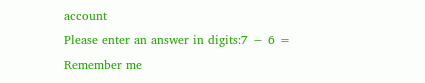account
Please enter an answer in digits:7 − 6 =
Remember me